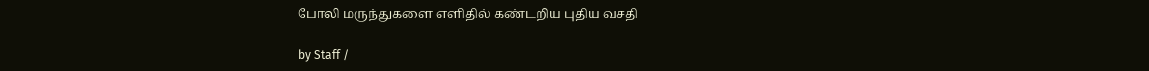போலி மருந்துகளை எளிதில் கண்டறிய புதிய வசதி

by Staff /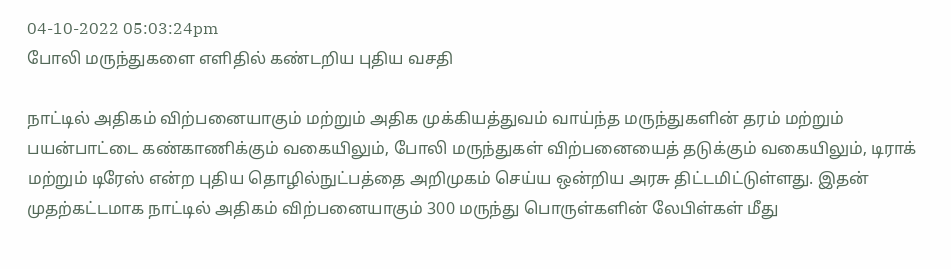04-10-2022 05:03:24pm
போலி மருந்துகளை எளிதில் கண்டறிய புதிய வசதி

நாட்டில் அதிகம் விற்பனையாகும் மற்றும் அதிக முக்கியத்துவம் வாய்ந்த மருந்துகளின் தரம் மற்றும் பயன்பாட்டை கண்காணிக்கும் வகையிலும், போலி மருந்துகள் விற்பனையைத் தடுக்கும் வகையிலும், டிராக் மற்றும் டிரேஸ் என்ற புதிய தொழில்நுட்பத்தை அறிமுகம் செய்ய ஒன்றிய அரசு திட்டமிட்டுள்ளது. இதன் முதற்கட்டமாக நாட்டில் அதிகம் விற்பனையாகும் 300 மருந்து பொருள்களின் லேபிள்கள் மீது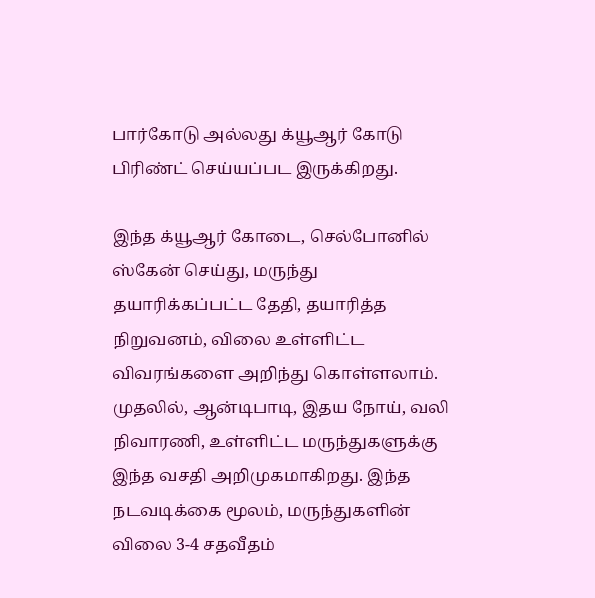பார்கோடு அல்லது க்யூஆர் கோடு பிரிண்ட் செய்யப்பட இருக்கிறது.

இந்த க்யூஆர் கோடை, செல்போனில் ஸ்கேன் செய்து, மருந்து தயாரிக்கப்பட்ட தேதி, தயாரித்த நிறுவனம், விலை உள்ளிட்ட விவரங்களை அறிந்து கொள்ளலாம். முதலில், ஆன்டிபாடி, இதய நோய், வலி நிவாரணி, உள்ளிட்ட மருந்துகளுக்கு இந்த வசதி அறிமுகமாகிறது. இந்த நடவடிக்கை மூலம், மருந்துகளின் விலை 3-4 சதவீதம்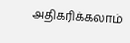அதிகரிக்கலாம்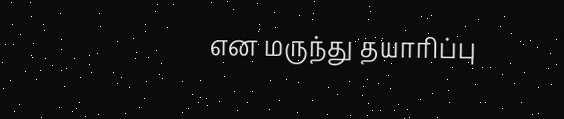என மருந்து தயாரிப்பு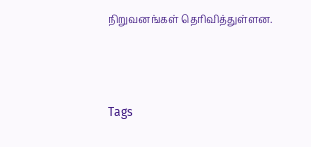நிறுவனங்கள் தெரிவித்துள்ளன.



Tags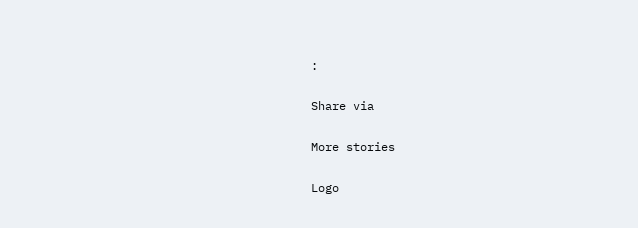:

Share via

More stories

Logo